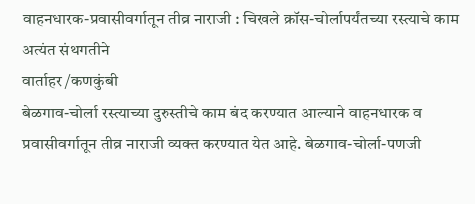वाहनधारक-प्रवासीवर्गातून तीव्र नाराजी : चिखले क्रॉस-चोर्लापर्यंतच्या रस्त्याचे काम अत्यंत संथगतीने
वार्ताहर /कणकुंबी
बेळगाव-चोर्ला रस्त्याच्या दुरुस्तीचे काम बंद करण्यात आल्याने वाहनधारक व प्रवासीवर्गातून तीव्र नाराजी व्यक्त करण्यात येत आहे. बेळगाव-चोर्ला-पणजी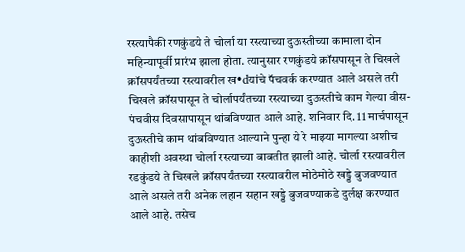रस्त्यापैकी रणकुंडये ते चोर्ला या रस्त्याच्या दुऊस्तीच्या कामाला दोन महिन्यापूर्वी प्रारंभ झाला होता. त्यानुसार रणकुंडये क्रॉसपासून ते चिखले क्रॉसपर्यंतच्या रस्त्यावरील ख•dयांचे पॅचवर्क करण्यात आले असले तरी चिखले क्रॉसपासून ते चोर्लापर्यंतच्या रस्त्याच्या दुऊस्तीचे काम गेल्या वीस-पंचवीस दिवसापासून थांबविण्यात आले आहे. शनिवार दि. 11 मार्चपासून दुऊस्तीचे काम थांबविण्यात आल्याने पुन्हा ये रे माझ्या मागल्या अशीच काहीशी अवस्था चोर्ला रस्त्याच्या बाबतीत झाली आहे. चोर्ला रस्त्यावरील रडकुंडये ते चिखले क्रॉसपर्यंतच्या रस्त्यावरील मोठेमोठे खड्डे बुजवण्यात आले असले तरी अनेक लहान सहान खड्डे बुजवण्याकडे दुर्लक्ष करण्यात आले आहे. तसेच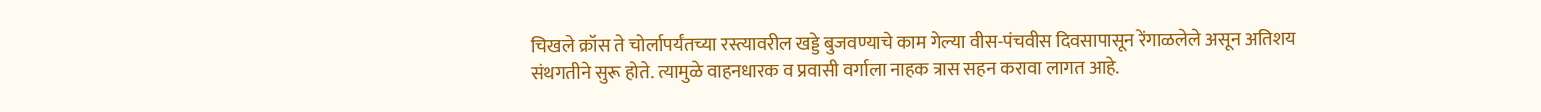चिखले क्रॉस ते चोर्लापर्यंतच्या रस्त्यावरील खड्डे बुजवण्याचे काम गेल्या वीस-पंचवीस दिवसापासून रेंगाळलेले असून अतिशय संथगतीने सुरू होते. त्यामुळे वाहनधारक व प्रवासी वर्गाला नाहक त्रास सहन करावा लागत आहे.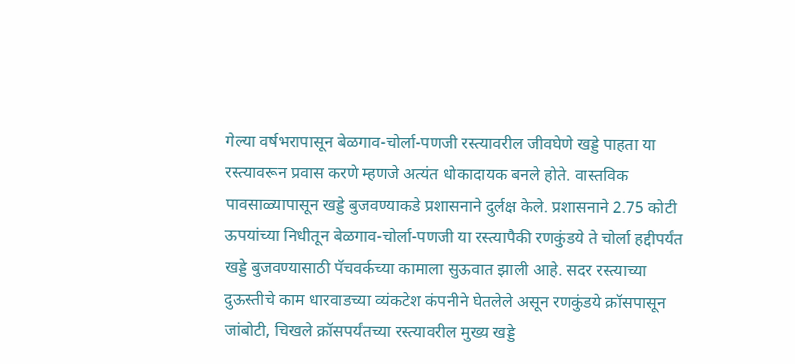गेल्या वर्षभरापासून बेळगाव-चोर्ला-पणजी रस्त्यावरील जीवघेणे खड्डे पाहता या रस्त्यावरून प्रवास करणे म्हणजे अत्यंत धोकादायक बनले होते. वास्तविक पावसाळ्यापासून खड्डे बुजवण्याकडे प्रशासनाने दुर्लक्ष केले. प्रशासनाने 2.75 कोटी ऊपयांच्या निधीतून बेळगाव-चोर्ला-पणजी या रस्त्यापैकी रणकुंडये ते चोर्ला हद्दीपर्यंत खड्डे बुजवण्यासाठी पॅचवर्कच्या कामाला सुऊवात झाली आहे. सदर रस्त्याच्या दुऊस्तीचे काम धारवाडच्या व्यंकटेश कंपनीने घेतलेले असून रणकुंडये क्रॉसपासून जांबोटी, चिखले क्रॉसपर्यंतच्या रस्त्यावरील मुख्य खड्डे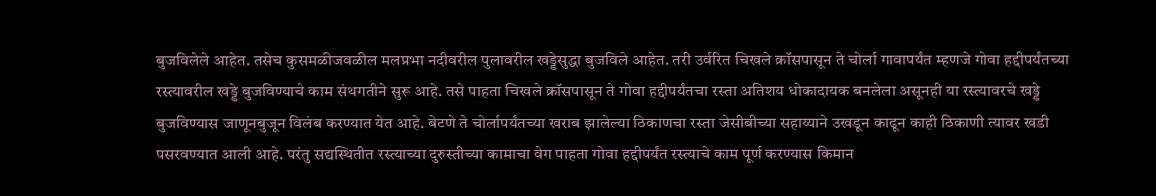बुजविलेले आहेत. तसेच कुसमळीजवळील मलप्रभा नदीवरील पुलावरील खड्डेसुद्धा बुजविले आहेत. तरी उर्वरित चिखले क्रॉसपासून ते चोर्ला गावापर्यंत म्हणजे गोवा हद्दीपर्यंतच्या रस्त्यावरील खड्डे बुजविण्याचे काम संथगतीने सुरू आहे. तसे पाहता चिखले क्रॉसपासून ते गोवा हद्दीपर्यंतचा रस्ता अतिशय धोकादायक बनलेला असूनही या रस्त्यावरचे खड्डे बुजविण्यास जाणूनबुजून विलंब करण्यात येत आहे. बेटणे ते चोर्लापर्यंतच्या खराब झालेल्या ठिकाणचा रस्ता जेसीबीच्या सहाय्याने उखडून काढून काही ठिकाणी त्यावर खडी पसरवण्यात आली आहे. परंतु सद्यस्थितीत रस्त्याच्या दुरुस्तीच्या कामाचा वेग पाहता गोवा हद्दीपर्यंत रस्त्याचे काम पूर्ण करण्यास किमान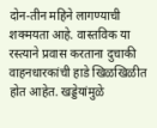दोन-तीन महिने लागण्याची शक्मयता आहे. वास्तविक या रस्त्याने प्रवास करताना दुचाकी वाहनधारकांची हाडे खिळखिळीत होत आहेत. खड्डेयांमुळे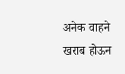अनेक वाहने खराब होऊन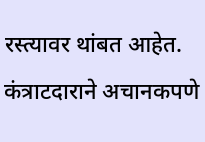रस्त्यावर थांबत आहेत. कंत्राटदाराने अचानकपणे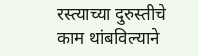रस्त्याच्या दुरुस्तीचे काम थांबविल्याने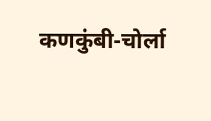कणकुंबी-चोर्ला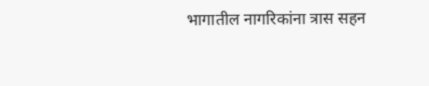भागातील नागरिकांना त्रास सहन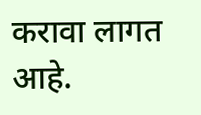करावा लागत आहे.